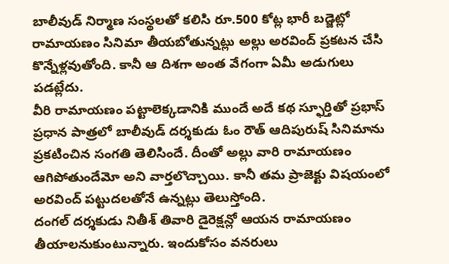బాలీవుడ్ నిర్మాణ సంస్థలతో కలిసి రూ.500 కోట్ల భారీ బడ్జెట్లో రామాయణం సినిమా తీయబోతున్నట్లు అల్లు అరవింద్ ప్రకటన చేసి కొన్నేళ్లవుతోంది. కానీ ఆ దిశగా అంత వేగంగా ఏమీ అడుగులు పడట్లేదు.
వీరి రామాయణం పట్టాలెక్కడానికి ముందే అదే కథ స్ఫూర్తితో ప్రభాస్ ప్రధాన పాత్రలో బాలీవుడ్ దర్శకుడు ఓం రౌత్ ఆదిపురుష్ సినిమాను ప్రకటించిన సంగతి తెలిసిందే. దీంతో అల్లు వారి రామాయణం ఆగిపోతుందేమో అని వార్తలొచ్చాయి. కానీ తమ ప్రాజెక్టు విషయంలో అరవింద్ పట్టుదలతోనే ఉన్నట్లు తెలుస్తోంది.
దంగల్ దర్శకుడు నితీశ్ తివారి డైరెక్షన్లో ఆయన రామాయణం తీయాలనుకుంటున్నారు. ఇందుకోసం వనరులు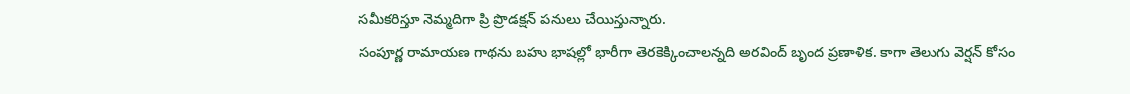సమీకరిస్తూ నెమ్మదిగా ప్రి ప్రొడక్షన్ పనులు చేయిస్తున్నారు.
సంపూర్ణ రామాయణ గాథను బహు భాషల్లో భారీగా తెరకెక్కించాలన్నది అరవింద్ బృంద ప్రణాళిక. కాగా తెలుగు వెర్షన్ కోసం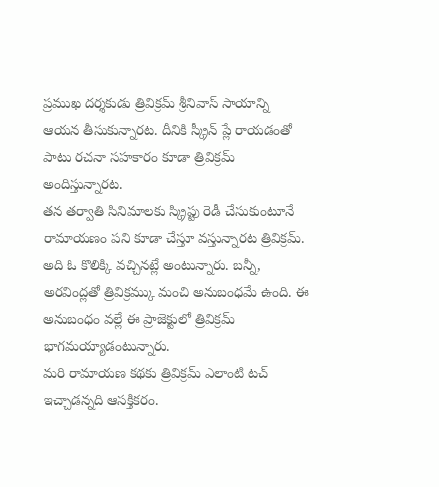ప్రముఖ దర్శకుడు త్రివిక్రమ్ శ్రీనివాస్ సాయాన్ని ఆయన తీసుకున్నారట. దీనికి స్క్రీన్ ప్లే రాయడంతో పాటు రచనా సహకారం కూడా త్రివిక్రమ్ అందిస్తున్నారట.
తన తర్వాతి సినిమాలకు స్క్రిప్టు రెడీ చేసుకుంటూనే రామాయణం పని కూడా చేస్తూ వస్తున్నారట త్రివిక్రమ్. అది ఓ కొలిక్కి వచ్చినట్లే అంటున్నారు. బన్నీ, అరవింద్లతో త్రివిక్రమ్కు మంచి అనుబంధమే ఉంది. ఈ అనుబంధం వల్లే ఈ ప్రాజెక్టులో త్రివిక్రమ్ భాగమయ్యాడంటున్నారు.
మరి రామాయణ కథకు త్రివిక్రమ్ ఎలాంటి టచ్ ఇచ్చాడన్నది ఆసక్తికరం.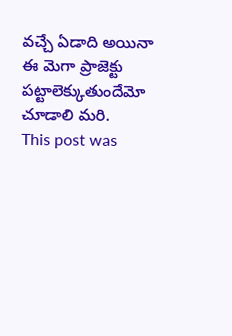వచ్చే ఏడాది అయినా ఈ మెగా ప్రాజెక్టు పట్టాలెక్కుతుందేమో చూడాలి మరి.
This post was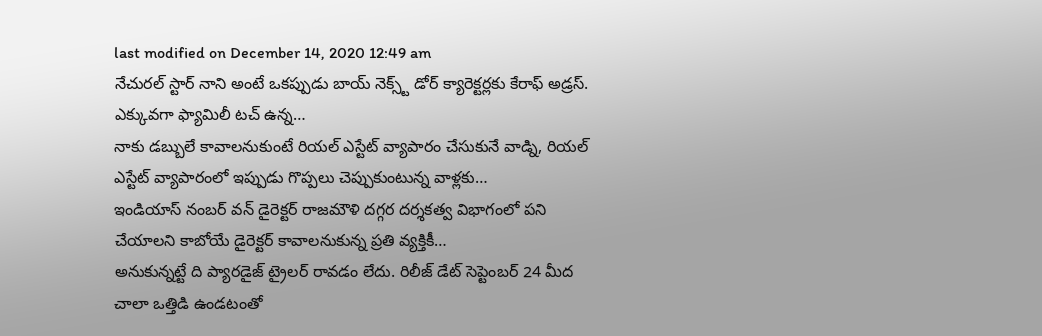last modified on December 14, 2020 12:49 am
నేచురల్ స్టార్ నాని అంటే ఒకప్పుడు బాయ్ నెక్స్ట్ డోర్ క్యారెక్టర్లకు కేరాఫ్ అడ్రస్. ఎక్కువగా ఫ్యామిలీ టచ్ ఉన్న…
నాకు డబ్బులే కావాలనుకుంటే రియల్ ఎస్టేట్ వ్యాపారం చేసుకునే వాడ్ని, రియల్ ఎస్టేట్ వ్యాపారంలో ఇప్పుడు గొప్పలు చెప్పుకుంటున్న వాళ్లకు…
ఇండియాస్ నంబర్ వన్ డైరెక్టర్ రాజమౌళి దగ్గర దర్శకత్వ విభాగంలో పని చేయాలని కాబోయే డైరెక్టర్ కావాలనుకున్న ప్రతి వ్యక్తికీ…
అనుకున్నట్టే ది ప్యారడైజ్ ట్రైలర్ రావడం లేదు. రిలీజ్ డేట్ సెప్టెంబర్ 24 మీద చాలా ఒత్తిడి ఉండటంతో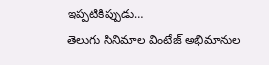ఇప్పటికిప్పుడు…
తెలుగు సినిమాల వింటేజ్ అభిమానుల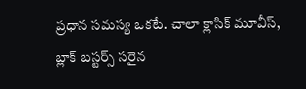ప్రధాన సమస్య ఒకటే. చాలా క్లాసిక్ మూవీస్, బ్లాక్ బస్టర్స్ సరైన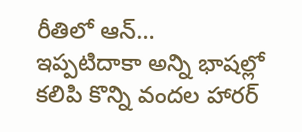రీతిలో ఆన్…
ఇప్పటిదాకా అన్ని భాషల్లో కలిపి కొన్ని వందల హారర్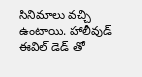సినిమాలు వచ్చి ఉంటాయి. హాలీవుడ్ ఈవిల్ డెడ్ తో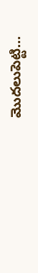మొదలుపెట్టి…